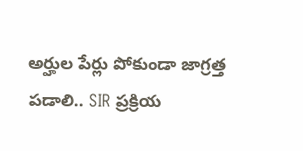అర్హుల పేర్లు పోకుండా జాగ్రత్త పడాలి.. SIR ప్రక్రియ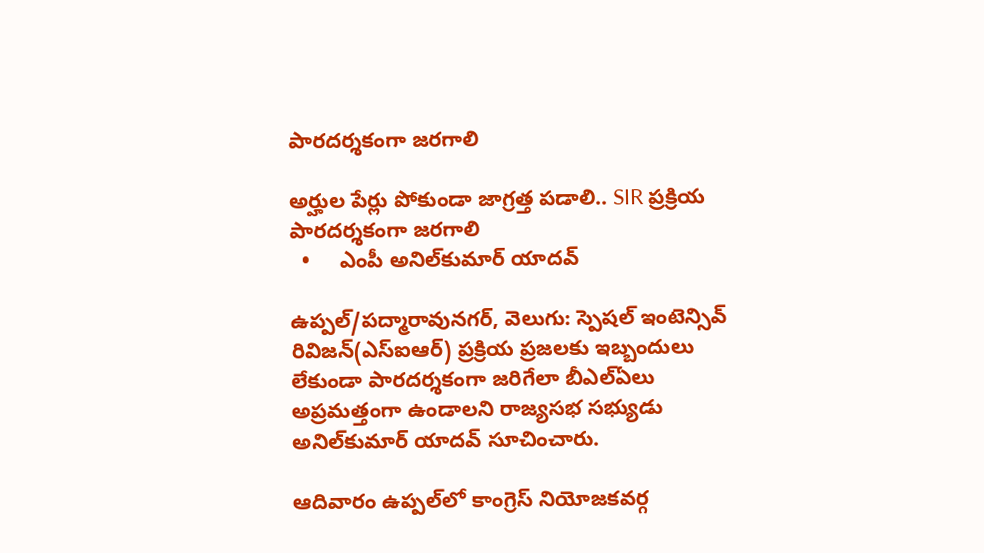పారదర్శకంగా జరగాలి

అర్హుల పేర్లు పోకుండా జాగ్రత్త పడాలి.. SIR ప్రక్రియ పారదర్శకంగా జరగాలి
  •     ఎంపీ అనిల్‌‌‌‌‌‌‌‌కుమార్ యాదవ్

ఉప్పల్/పద్మారావునగర్, వెలుగు: స్పెషల్ ఇంటెన్సివ్ రివిజన్(ఎస్‌‌‌‌‌‌‌‌ఐఆర్) ప్రక్రియ ప్రజలకు ఇబ్బందులు లేకుండా పారదర్శకంగా జరిగేలా బీఎల్‌‌‌‌‌‌‌‌ఏలు అప్రమత్తంగా ఉండాలని రాజ్యసభ సభ్యుడు అనిల్‌‌‌‌‌‌‌‌కుమార్ యాదవ్ సూచించారు.

ఆదివారం ఉప్పల్‌‌‌‌‌‌‌‌లో కాంగ్రెస్ నియోజకవర్గ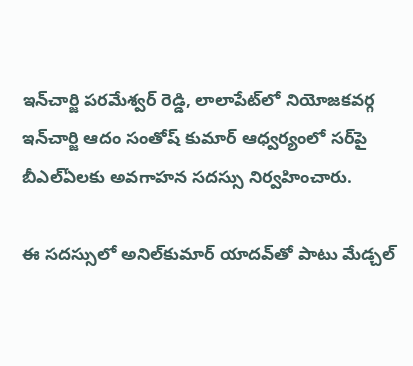ఇన్‌‌‌‌‌‌‌‌చార్జి పరమేశ్వర్ రెడ్డి, లాలాపేట్‌‌‌‌‌‌‌‌లో నియోజకవర్గ ఇన్‌‌‌‌‌‌‌‌చార్జి ఆదం సంతోష్ కుమార్ ఆధ్వర్యంలో సర్‌‌‌‌‌‌‌‌పై బీఎల్‌‌‌‌‌‌‌‌ఏలకు అవగాహన సదస్సు నిర్వహించారు.

ఈ సదస్సులో అనిల్‌‌‌‌‌‌‌‌కుమార్ యాదవ్‌‌‌‌‌‌‌‌తో పాటు మేడ్చల్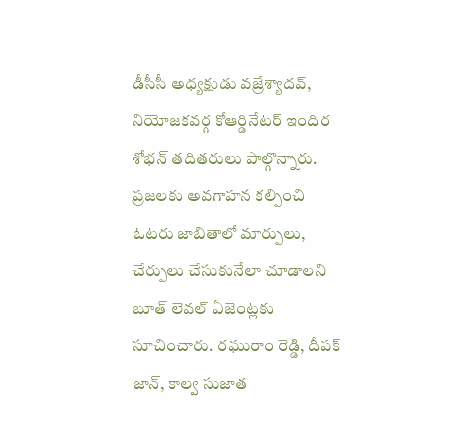డీసీసీ అధ్యక్షుడు వజ్రేశ్యాదవ్, నియోజకవర్గ కోఆర్డినేటర్ ఇందిర శోభన్ తదితరులు పాల్గొన్నారు. ప్రజలకు అవగాహన కల్పించి ఓటరు జాబితాలో మార్పులు, చేర్పులు చేసుకునేలా చూడాలని బూత్ లెవల్ ఏజెంట్లకు సూచించారు. రఘురాం రెడ్డి, దీపక్ జాన్, కాల్వ సుజాత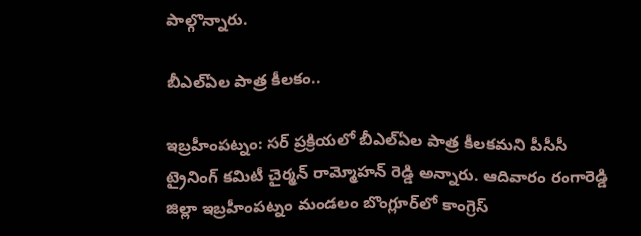పాల్గొన్నారు.

బీఎల్‌‌‌‌‌‌‌‌ఏల పాత్ర కీలకం..

ఇబ్రహీంపట్నం: సర్ ప్రక్రియలో బీఎల్ఏల పాత్ర కీలకమని పీసీసీ ట్రైనింగ్ కమిటీ చైర్మన్ రామ్మోహన్ రెడ్డి అన్నారు. ఆదివారం రంగారెడ్డి జిల్లా ఇబ్రహీంపట్నం మండలం బొంగ్లూర్‌‌‌‌‌‌‌‌లో కాంగ్రెస్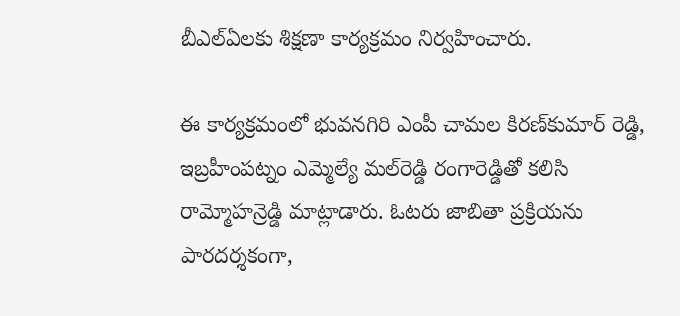బీఎల్ఏలకు శిక్షణా కార్యక్రమం నిర్వహించారు.

ఈ కార్యక్రమంలో భువనగిరి ఎంపీ చామల కిరణ్‌‌‌‌‌‌‌‌కుమార్ రెడ్డి, ఇబ్రహీంపట్నం ఎమ్మెల్యే మల్‌‌‌‌‌‌‌‌రెడ్డి రంగారెడ్డితో కలిసి రామ్మోహన్రెడ్డి మాట్లాడారు. ఓటరు జాబితా ప్రక్రియను పారదర్శకంగా,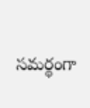సమర్థంగా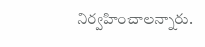నిర్వహించాలన్నారు.